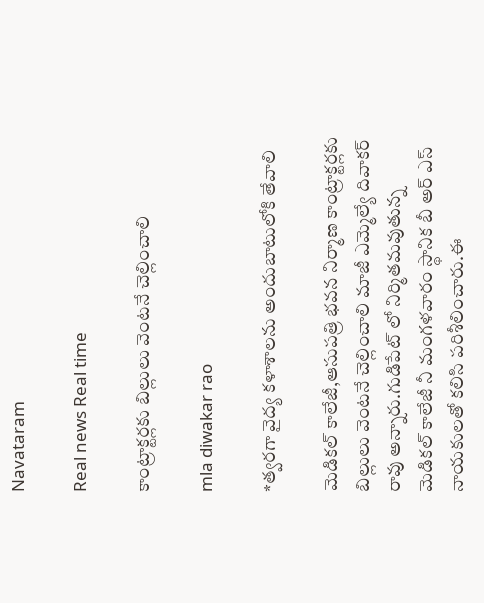Navataram

Real news Real time

కాంట్రాక్టర్లకు బిల్లులు వెంటనే చెల్లించాలి

mla diwakar rao

*త్వరగా వైద్య కళాశాలను అందుబాటులోకి తేవాలి

మెడికల్ కాలేజీ,ఆసుపత్రి భవన నిర్మాణ కాంట్రాక్టర్లకు బిల్లులు వెంటనే చెల్లించాలి మాజీ ఎమ్మెల్యే దివాకర్ రావు అన్నారు.గుడిపేట్ లో నిర్మితమవుతున్న మెడికల్ కాలేజీ నీ మంగళవారం స్థానిక బీ అర్ ఎస్ నాయకులతో కలిసి పరిశీలించారు.ఈ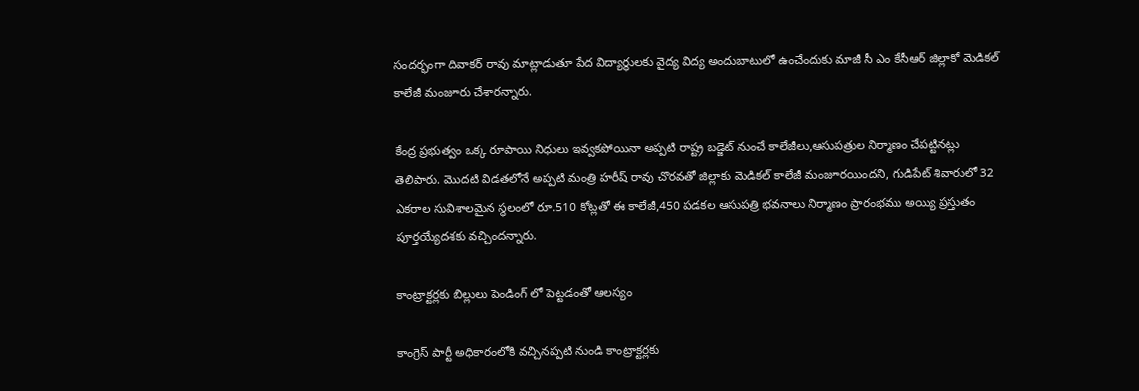సందర్భంగా దివాకర్ రావు మాట్లాడుతూ పేద విద్యార్థులకు వైద్య విద్య అందుబాటులో ఉంచేందుకు మాజీ సీ ఎం కేసీఆర్ జిల్లాకో మెడికల్ కాలేజీ మంజూరు చేశారన్నారు.

కేంద్ర ప్రభుత్వం ఒక్క రూపాయి నిధులు ఇవ్వకపోయినా అప్పటి రాష్ట్ర బడ్జెట్ నుంచే కాలేజీలు,ఆసుపత్రుల నిర్మాణం చేపట్టినట్లు తెలిపారు. మొదటి విడతలోనే అప్పటి మంత్రి హరీష్ రావు చొరవతో జిల్లాకు మెడికల్ కాలేజీ మంజూరయిందని, గుడిపేట్ శివారులో 32 ఎకరాల సువిశాలమైన స్థలంలో రూ.510 కోట్లతో ఈ కాలేజీ,450 పడకల ఆసుపత్రి భవనాలు నిర్మాణం ప్రారంభము అయ్యి ప్రస్తుతం పూర్తయ్యేదశకు వచ్చిందన్నారు.

కాంట్రాక్టర్లకు బిల్లులు పెండింగ్ లో పెట్టడంతో ఆలస్యం

కాంగ్రెస్ పార్టీ అధికారంలోకి వచ్చినప్పటి నుండి కాంట్రాక్టర్లకు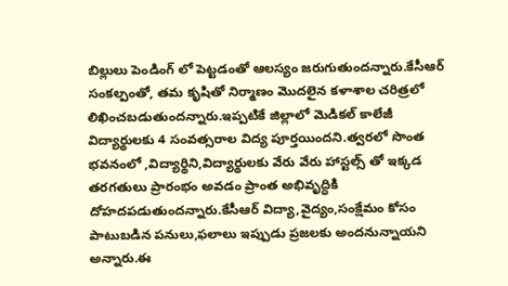బిల్లులు పెండింగ్ లో పెట్టడంతో ఆలస్యం జరుగుతుందన్నారు.కేసీఆర్ సంకల్పంతో, తమ కృషితో నిర్మాణం మొదలైన కళాశాల చరిత్రలో లిఖించబడుతుందన్నారు.ఇప్పటికే జిల్లాలో మెడికల్ కాలేజీ విద్యార్థులకు 4 సంవత్సరాల విద్య పూర్తయిందని.త్వరలో సొంత భవనంలో ,విద్యార్థిని,విద్యార్థులకు వేరు వేరు హాస్టల్స్ తో ఇక్కడ తరగతులు ప్రారంభం అవడం ప్రాంత అభివృద్ధికి దోహదపడుతుందన్నారు.కేసీఆర్ విద్యా,వైద్యం,సంక్షేమం కోసం పాటుబడిన పనులు,ఫలాలు ఇప్పుడు ప్రజలకు అందనున్నాయని అన్నారు.ఈ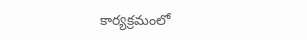కార్యక్రమంలో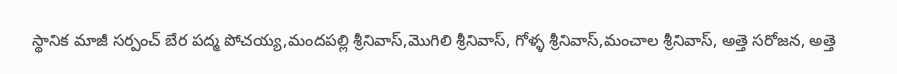స్థానిక మాజీ సర్పంచ్ బేర పద్మ పోచయ్య,మందపల్లి శ్రీనివాస్,మొగిలి శ్రీనివాస్, గోళ్ళ శ్రీనివాస్,మంచాల శ్రీనివాస్, అత్తె సరోజన, అత్తె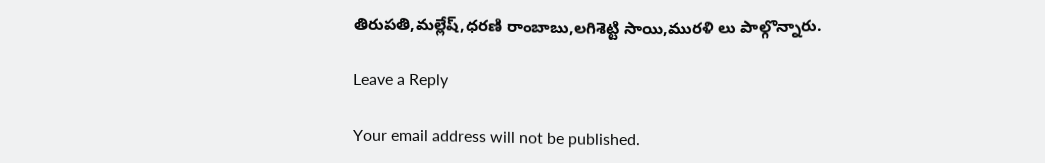తిరుపతి,మల్లేష్,ధరణి రాంబాబు,లగిశెట్టి సాయి,మురళి లు పాల్గొన్నారు.

Leave a Reply

Your email address will not be published.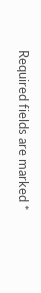Required fields are marked *